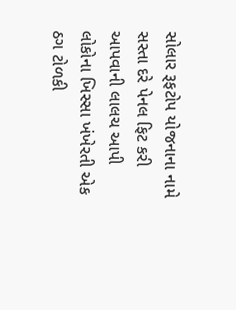સોલાર રૂફટોપ યોજનાના નામે સસ્તા દરે પેનલ ફિટ કરી આપવાની લાલચ આપી લોકોના ખિસ્સા ખંખેરતી એક ઠગ ટોળકી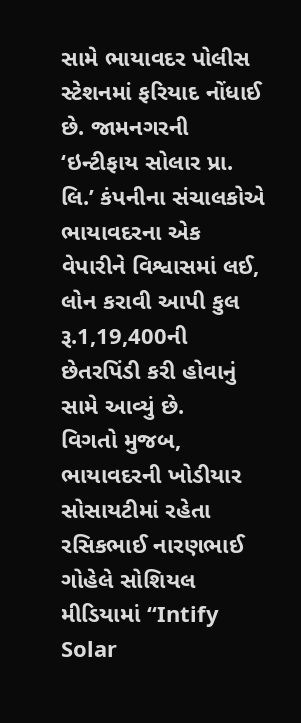સામે ભાયાવદર પોલીસ સ્ટેશનમાં ફરિયાદ નોંધાઈ છે. જામનગરની ‘ઇન્ટીફાય સોલાર પ્રા. લિ.’ કંપનીના સંચાલકોએ ભાયાવદરના એક વેપારીને વિશ્વાસમાં લઈ, લોન કરાવી આપી કુલ રૂ.1,19,400ની છેતરપિંડી કરી હોવાનું સામે આવ્યું છે.
વિગતો મુજબ, ભાયાવદરની ખોડીયાર સોસાયટીમાં રહેતા રસિકભાઈ નારણભાઈ ગોહેલે સોશિયલ મીડિયામાં “Intify Solar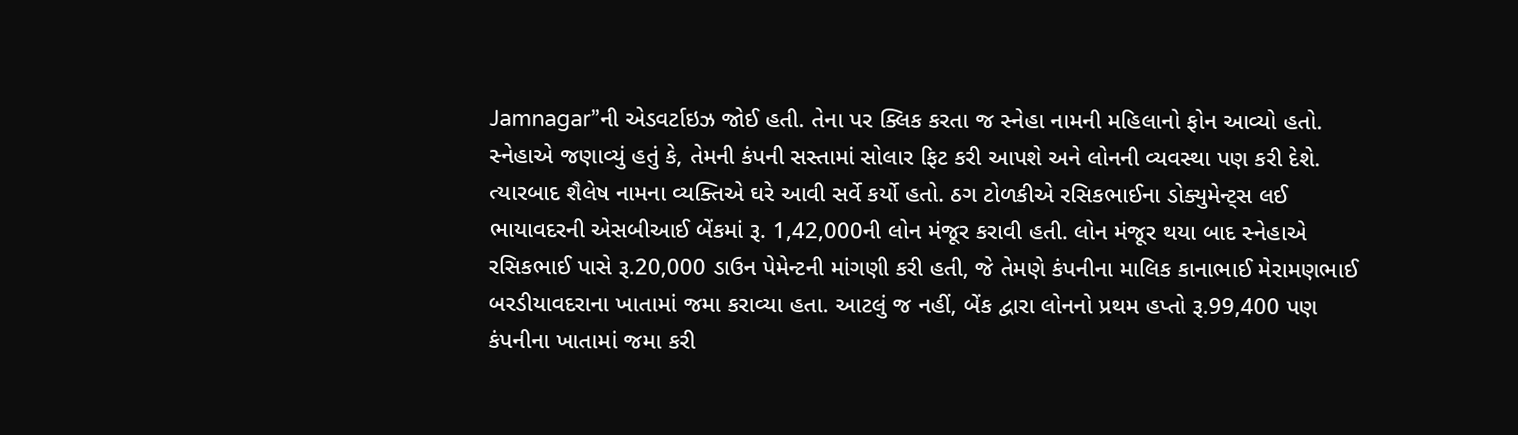Jamnagar”ની એડવર્ટાઇઝ જોઈ હતી. તેના પર ક્લિક કરતા જ સ્નેહા નામની મહિલાનો ફોન આવ્યો હતો. સ્નેહાએ જણાવ્યું હતું કે, તેમની કંપની સસ્તામાં સોલાર ફિટ કરી આપશે અને લોનની વ્યવસ્થા પણ કરી દેશે. ત્યારબાદ શૈલેષ નામના વ્યક્તિએ ઘરે આવી સર્વે કર્યો હતો. ઠગ ટોળકીએ રસિકભાઈના ડોક્યુમેન્ટ્સ લઈ ભાયાવદરની એસબીઆઈ બેંકમાં રૂ. 1,42,000ની લોન મંજૂર કરાવી હતી. લોન મંજૂર થયા બાદ સ્નેહાએ રસિકભાઈ પાસે રૂ.20,000 ડાઉન પેમેન્ટની માંગણી કરી હતી, જે તેમણે કંપનીના માલિક કાનાભાઈ મેરામણભાઈ બરડીયાવદરાના ખાતામાં જમા કરાવ્યા હતા. આટલું જ નહીં, બેંક દ્વારા લોનનો પ્રથમ હપ્તો રૂ.99,400 પણ કંપનીના ખાતામાં જમા કરી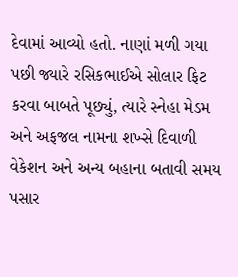દેવામાં આવ્યો હતો. નાણાં મળી ગયા પછી જ્યારે રસિકભાઈએ સોલાર ફિટ કરવા બાબતે પૂછ્યું, ત્યારે સ્નેહા મેડમ અને અફજલ નામના શખ્સે દિવાળી વેકેશન અને અન્ય બહાના બતાવી સમય પસાર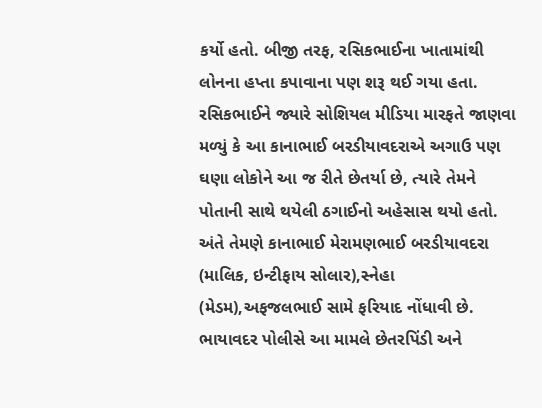કર્યો હતો. બીજી તરફ, રસિકભાઈના ખાતામાંથી લોનના હપ્તા કપાવાના પણ શરૂ થઈ ગયા હતા.
રસિકભાઈને જ્યારે સોશિયલ મીડિયા મારફતે જાણવા મળ્યું કે આ કાનાભાઈ બરડીયાવદરાએ અગાઉ પણ ઘણા લોકોને આ જ રીતે છેતર્યા છે, ત્યારે તેમને પોતાની સાથે થયેલી ઠગાઈનો અહેસાસ થયો હતો. અંતે તેમણે કાનાભાઈ મેરામણભાઈ બરડીયાવદરા (માલિક, ઇન્ટીફાય સોલાર),સ્નેહા (મેડમ),અફજલભાઈ સામે ફરિયાદ નોંધાવી છે. ભાયાવદર પોલીસે આ મામલે છેતરપિંડી અને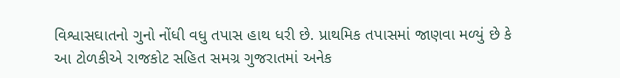વિશ્વાસઘાતનો ગુનો નોંધી વધુ તપાસ હાથ ધરી છે. પ્રાથમિક તપાસમાં જાણવા મળ્યું છે કે આ ટોળકીએ રાજકોટ સહિત સમગ્ર ગુજરાતમાં અનેક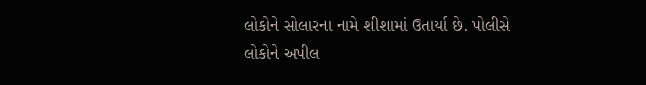લોકોને સોલારના નામે શીશામાં ઉતાર્યા છે. પોલીસે લોકોને અપીલ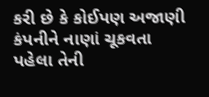કરી છે કે કોઈપણ અજાણી કંપનીને નાણાં ચૂકવતા પહેલા તેની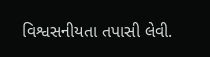વિશ્વસનીયતા તપાસી લેવી.